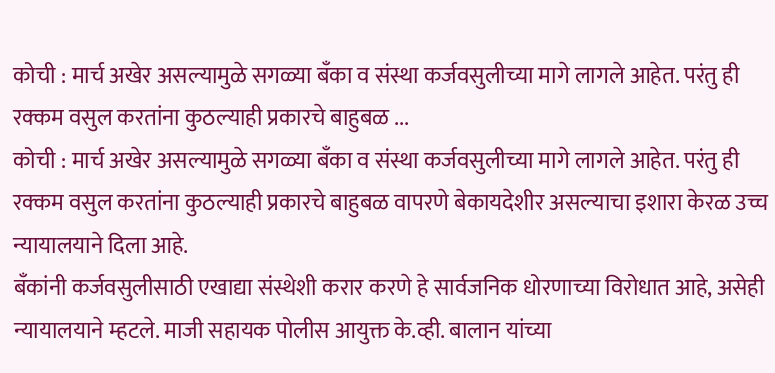कोची : मार्च अखेर असल्यामुळे सगळ्या बँका व संस्था कर्जवसुलीच्या मागे लागले आहेत. परंतु ही रक्कम वसुल करतांना कुठल्याही प्रकारचे बाहुबळ ...
कोची : मार्च अखेर असल्यामुळे सगळ्या बँका व संस्था कर्जवसुलीच्या मागे लागले आहेत. परंतु ही रक्कम वसुल करतांना कुठल्याही प्रकारचे बाहुबळ वापरणे बेकायदेशीर असल्याचा इशारा केरळ उच्च न्यायालयाने दिला आहे.
बँकांनी कर्जवसुलीसाठी एखाद्या संस्थेशी करार करणे हे सार्वजनिक धोरणाच्या विरोधात आहे, असेही न्यायालयाने म्हटले. माजी सहायक पोलीस आयुक्त के.व्ही. बालान यांच्या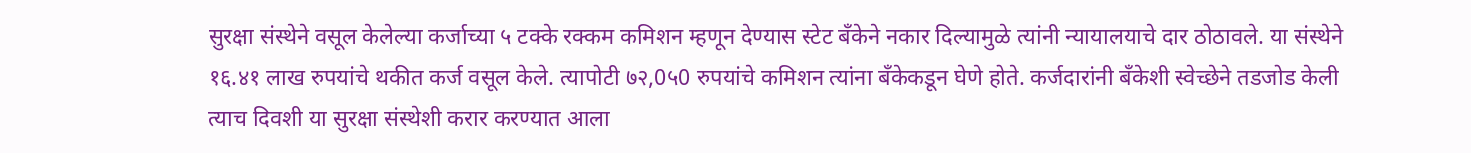सुरक्षा संस्थेने वसूल केलेल्या कर्जाच्या ५ टक्के रक्कम कमिशन म्हणून देण्यास स्टेट बँकेने नकार दिल्यामुळे त्यांनी न्यायालयाचे दार ठोठावले. या संस्थेने १६.४१ लाख रुपयांचे थकीत कर्ज वसूल केले. त्यापोटी ७२,0५0 रुपयांचे कमिशन त्यांना बँकेकडून घेणे होते. कर्जदारांनी बँकेशी स्वेच्छेने तडजोड केली त्याच दिवशी या सुरक्षा संस्थेशी करार करण्यात आला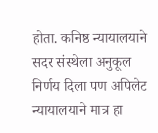होता. कनिष्ठ न्यायालयाने सदर संस्थेला अनुकूल निर्णय दिला पण अपिलेट न्यायालयाने मात्र हा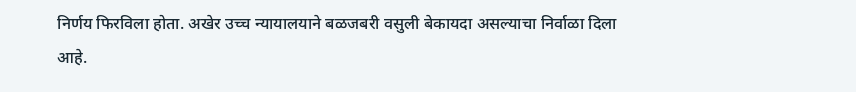निर्णय फिरविला होता. अखेर उच्च न्यायालयाने बळजबरी वसुली बेकायदा असल्याचा निर्वाळा दिला आहे.